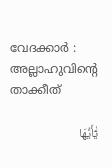വേദക്കാര്‍ : അല്ലാഹുവിന്റെ താക്കീത്

يَٰٓأَيُّهَا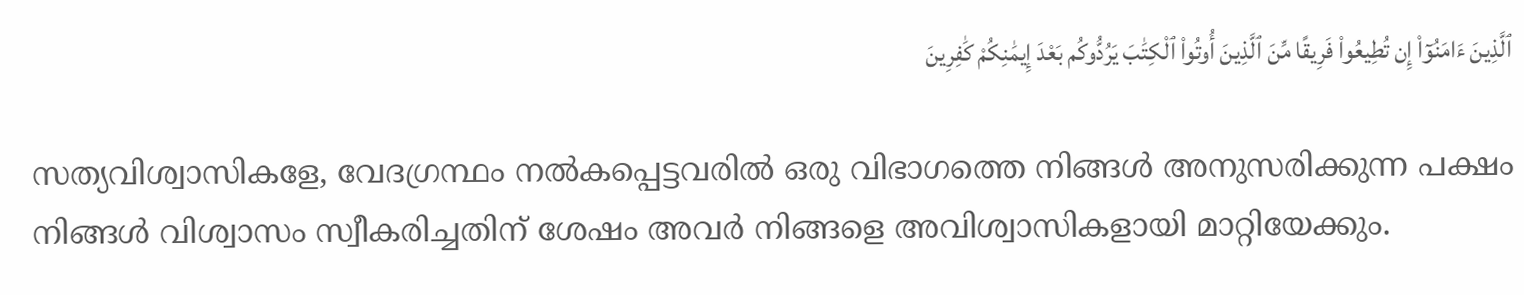ٱلَّذِينَ ءَامَنُوٓا۟ إِن تُطِيعُوا۟ فَرِيقًا مِّنَ ٱلَّذِينَ أُوتُوا۟ ٱلْكِتَٰبَ يَرُدُّوكُم بَعْدَ إِيمَٰنِكُمْ كَٰفِرِينَ

സത്യവിശ്വാസികളേ, വേദഗ്രന്ഥം നല്‍കപ്പെട്ടവരില്‍ ഒരു വിഭാഗത്തെ നിങ്ങള്‍ അനുസരിക്കുന്ന പക്ഷം നിങ്ങള്‍ വിശ്വാസം സ്വീകരിച്ചതിന് ശേഷം അവര്‍ നിങ്ങളെ അവിശ്വാസികളായി മാറ്റിയേക്കും.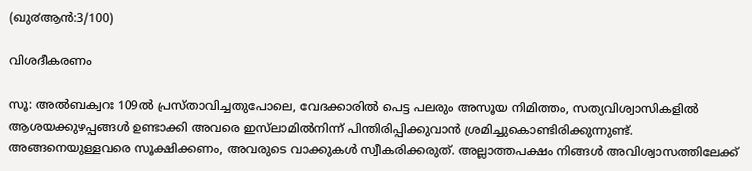(ഖു൪ആന്‍:3/100)

വിശദീകരണം

സൂ: അല്‍ബക്വറഃ 109ല്‍ പ്രസ്താവിച്ചതുപോലെ, വേദക്കാരില്‍ പെട്ട പലരും അസൂയ നിമിത്തം, സത്യവിശ്വാസികളില്‍ ആശയക്കുഴപ്പങ്ങള്‍ ഉണ്ടാക്കി അവരെ ഇസ്‌ലാമില്‍നിന്ന് പിന്തിരിപ്പിക്കുവാന്‍ ശ്രമിച്ചുകൊണ്ടിരിക്കുന്നുണ്ട്. അങ്ങനെയുള്ളവരെ സൂക്ഷിക്കണം, അവരുടെ വാക്കുകള്‍ സ്വീകരിക്കരുത്. അല്ലാത്തപക്ഷം നിങ്ങള്‍ അവിശ്വാസത്തിലേക്ക്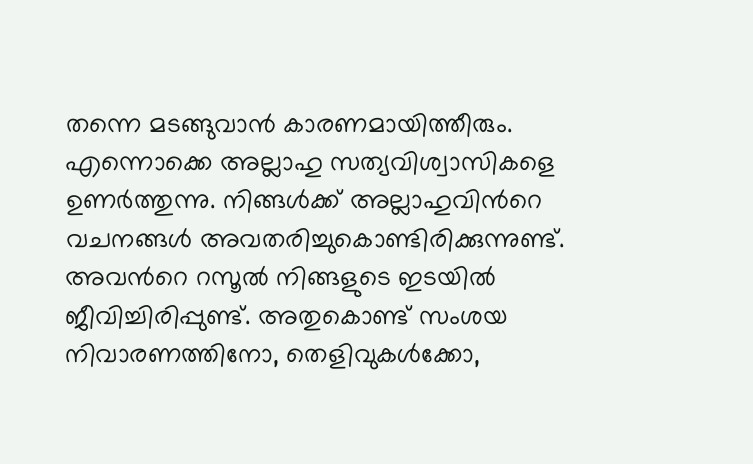തന്നെ മടങ്ങുവാന്‍ കാരണമായിത്തീരും. എന്നൊക്കെ അല്ലാഹു സത്യവിശ്വാസികളെ ഉണര്‍ത്തുന്നു. നിങ്ങള്‍ക്ക് അല്ലാഹുവിന്‍റെ വചനങ്ങള്‍ അവതരിച്ചുകൊണ്ടിരിക്കുന്നുണ്ട്. അവന്‍റെ റസൂല്‍ നിങ്ങളുടെ ഇടയില്‍ ജീവിച്ചിരിപ്പുണ്ട്. അതുകൊണ്ട് സംശയ നിവാരണത്തിനോ, തെളിവുകള്‍ക്കോ,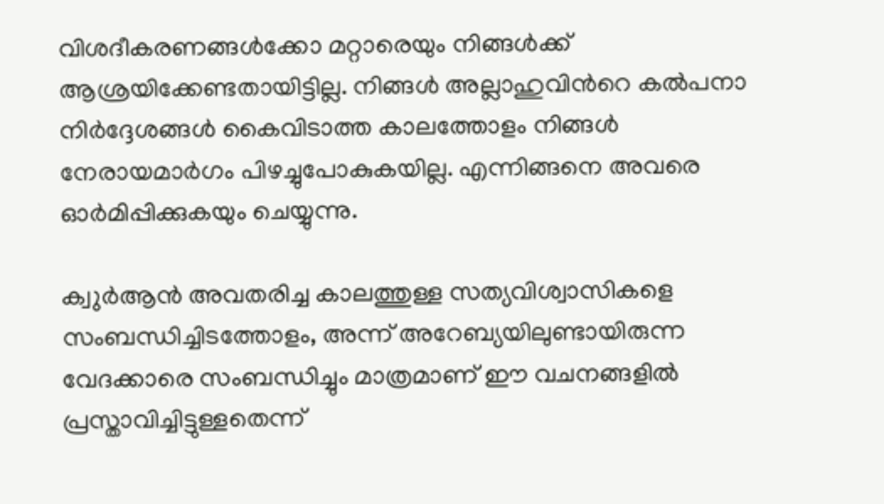വിശദീകരണങ്ങള്‍ക്കോ മറ്റാരെയും നിങ്ങള്‍ക്ക് ആശ്രയിക്കേണ്ടതായിട്ടില്ല. നിങ്ങള്‍ അല്ലാഹുവിന്‍റെ കല്‍പനാ നിര്‍ദ്ദേശങ്ങള്‍ കൈവിടാത്ത കാലത്തോളം നിങ്ങള്‍ നേരായമാര്‍ഗം പിഴച്ചുപോകുകയില്ല. എന്നിങ്ങനെ അവരെ ഓര്‍മിപ്പിക്കുകയും ചെയ്യുന്നു.

ക്വുര്‍ആന്‍ അവതരിച്ച കാലത്തുള്ള സത്യവിശ്വാസികളെ സംബന്ധിച്ചിടത്തോളം, അന്ന് അറേബ്യയിലുണ്ടായിരുന്ന വേദക്കാരെ സംബന്ധിച്ചും മാത്രമാണ് ഈ വചനങ്ങളില്‍ പ്രസ്താവിച്ചിട്ടുള്ളതെന്ന്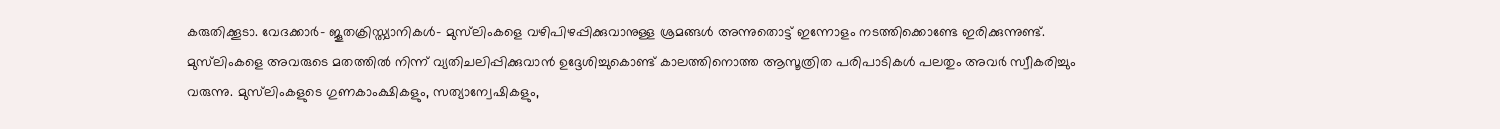കരുതിക്കൂടാ. വേദക്കാര്‍- ജൂതക്രിസ്ത്യാനികള്‍- മുസ്‌ലിംകളെ വഴിപിഴപ്പിക്കുവാനുള്ള ശ്രമങ്ങള്‍ അന്നുതൊട്ട് ഇന്നോളം നടത്തിക്കൊണ്ടേ ഇരിക്കുന്നുണ്ട്. മുസ്‌ലിംകളെ അവരുടെ മതത്തില്‍ നിന്ന് വ്യതിചലിപ്പിക്കുവാന്‍ ഉദ്ദേശിച്ചുകൊണ്ട് കാലത്തിനൊത്ത ആസൂത്രിത പരിപാടികള്‍ പലതും അവര്‍ സ്വീകരിച്ചും വരുന്നു. മുസ്‌ലിംകളുടെ ഗുണകാംക്ഷികളും, സത്യാന്വേഷികളും,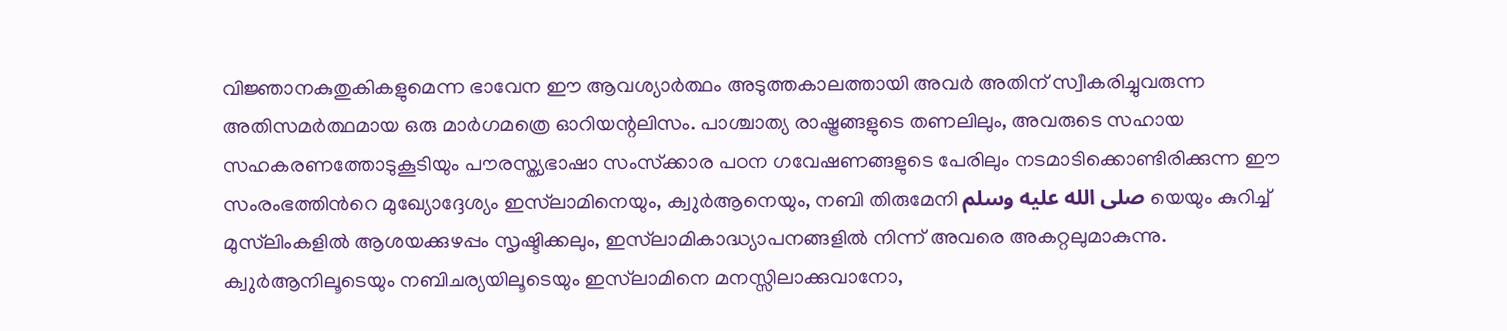വിജ്ഞാനകുതുകികളുമെന്ന ഭാവേന ഈ ആവശ്യാര്‍ത്ഥം അടുത്തകാലത്തായി അവര്‍ അതിന് സ്വീകരിച്ചുവരുന്ന അതിസമര്‍ത്ഥമായ ഒരു മാര്‍ഗമത്രെ ഓറിയന്റലിസം. പാശ്ചാത്യ രാഷ്ട്രങ്ങളുടെ തണലിലും, അവരുടെ സഹായ സഹകരണത്തോടുകൂടിയും പൗരസ്ത്യഭാഷാ സംസ്‌ക്കാര പഠന ഗവേഷണങ്ങളുടെ പേരിലും നടമാടിക്കൊണ്ടിരിക്കുന്ന ഈ സംരംഭത്തിന്‍റെ മുഖ്യോദ്ദേശ്യം ഇസ്‌ലാമിനെയും, ക്വുര്‍ആനെയും, നബി തിരുമേനി صلى الله عليه وسلم യെയും കുറിച്ച് മുസ്‌ലിംകളില്‍ ആശയക്കുഴപ്പം സൃഷ്ടിക്കലും, ഇസ്‌ലാമികാദ്ധ്യാപനങ്ങളില്‍ നിന്ന് അവരെ അകറ്റലുമാകുന്നു. ക്വുര്‍ആനിലൂടെയും നബിചര്യയിലൂടെയും ഇസ്‌ലാമിനെ മനസ്സിലാക്കുവാനോ,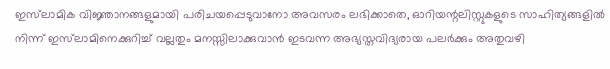ഇസ്‌ലാമിക വിജ്ഞാനങ്ങളുമായി പരിചയപ്പെടുവാനോ അവസരം ലഭിക്കാതെ, ഓറിയന്റലിസ്റ്റുകളുടെ സാഹിത്യങ്ങളില്‍ നിന്ന് ഇസ്‌ലാമിനെക്കുറിച്ച് വല്ലതും മനസ്സിലാക്കുവാന്‍ ഇടവന്ന അഭ്യസ്തവിദ്യരായ പലര്‍ക്കും അതുവഴി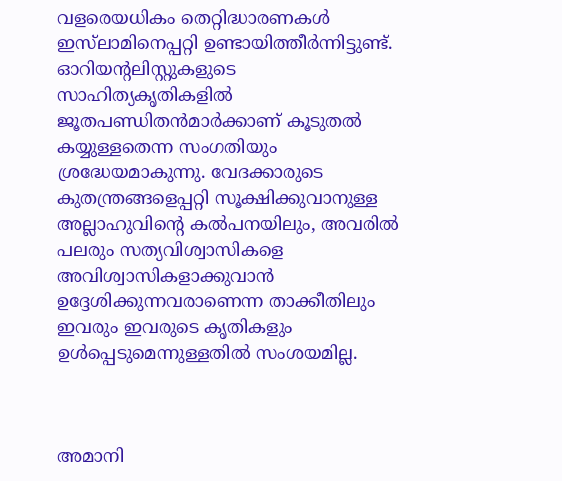വളരെയധികം തെറ്റിദ്ധാരണകള്‍ ഇസ്‌ലാമിനെപ്പറ്റി ഉണ്ടായിത്തീര്‍ന്നിട്ടുണ്ട്. ഓറിയന്റലിസ്റ്റുകളുടെ സാഹിത്യകൃതികളില്‍ ജൂതപണ്ഡിതന്‍മാര്‍ക്കാണ് കൂടുതല്‍ കയ്യുള്ളതെന്ന സംഗതിയും ശ്രദ്ധേയമാകുന്നു. വേദക്കാരുടെ കുതന്ത്രങ്ങളെപ്പറ്റി സൂക്ഷിക്കുവാനുള്ള അല്ലാഹുവിന്‍റെ കല്‍പനയിലും, അവരില്‍ പലരും സത്യവിശ്വാസികളെ അവിശ്വാസികളാക്കുവാന്‍ ഉദ്ദേശിക്കുന്നവരാണെന്ന താക്കീതിലും ഇവരും ഇവരുടെ കൃതികളും ഉള്‍പ്പെടുമെന്നുള്ളതില്‍ സംശയമില്ല.



അമാനി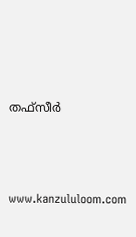തഫ്സീര്‍



www.kanzululoom.com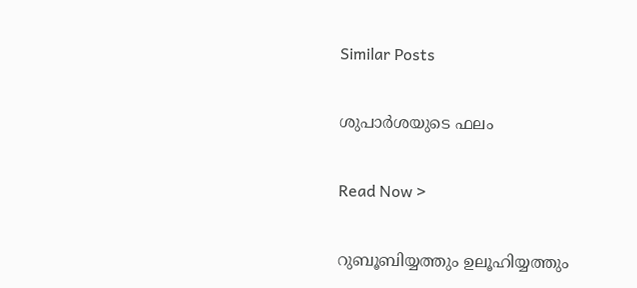Similar Posts

ശുപാര്‍ശയുടെ ഫലം

Read Now >

റുബൂബിയ്യത്തും ഉലൂഹിയ്യത്തും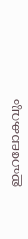ഇഹലോകവും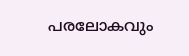പരലോകവും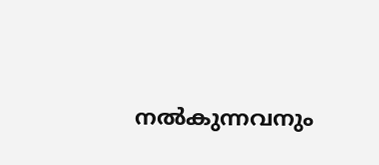നൽകുന്നവനും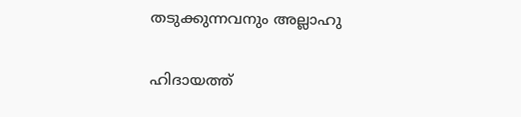തടുക്കുന്നവനും അല്ലാഹു

ഹിദായത്ത്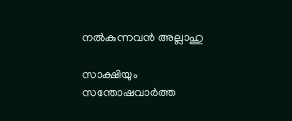നൽകുന്നവൻ അല്ലാഹു

സാക്ഷിയും സന്തോഷവാര്‍ത്ത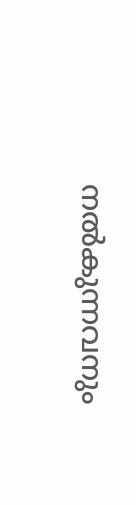നല്‍കുന്നവനും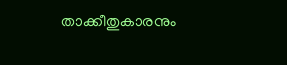താക്കീതുകാരനും